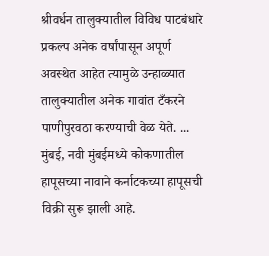श्रीवर्धन तालुक्यातील विविध पाटबंधारे प्रकल्प अनेक वर्षांपासून अपूर्ण अवस्थेत आहेत त्यामुळे उन्हाळ्यात तालुक्यातील अनेक गावांत टँकरने पाणीपुरवठा करण्याची वेळ येते. ...
मुंबई, नवी मुंबईमध्ये कोकणातील हापूसच्या नावाने कर्नाटकच्या हापूसची विक्री सुरू झाली आहे.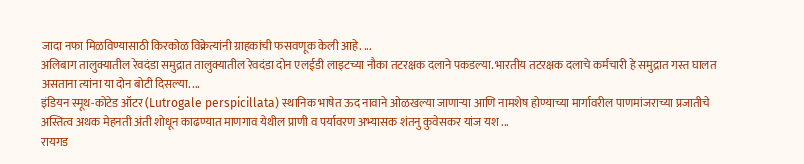जादा नफा मिळविण्यासाठी किरकोळ विक्रेत्यांनी ग्राहकांची फसवणूक केली आहे. ...
अलिबाग तालुक्यातील रेवदंडा समुद्रात तालुक्यातील रेवदंडा दोन एलईडी लाइटच्या नौका तटरक्षक दलाने पकडल्या. भारतीय तटरक्षक दलाचे कर्मचारी हे समुद्रात गस्त घालत असताना त्यांना या दोन बोटी दिसल्या. ...
इंडियन स्मूथ-कोटेड ऑटर (Lutrogale perspicillata) स्थानिक भाषेत ऊद नावाने ओळखल्या जाणाऱ्या आणि नामशेष होण्याच्या मार्गावरील पाणमांजराच्या प्रजातीचे अस्तित्व अथक मेहनती अंती शोधून काढण्यात माणगाव येथील प्राणी व पर्यावरण अभ्यासक शंतनु कुवेसकर यांज यश ...
रायगड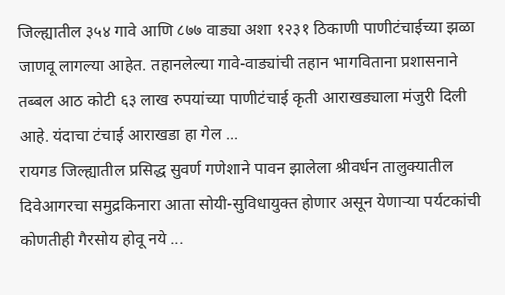जिल्ह्यातील ३५४ गावे आणि ८७७ वाड्या अशा १२३१ ठिकाणी पाणीटंचाईच्या झळा जाणवू लागल्या आहेत. तहानलेल्या गावे-वाड्यांची तहान भागविताना प्रशासनाने तब्बल आठ कोटी ६३ लाख रुपयांच्या पाणीटंचाई कृती आराखड्याला मंजुरी दिली आहे. यंदाचा टंचाई आराखडा हा गेल ...
रायगड जिल्ह्यातील प्रसिद्ध सुवर्ण गणेशाने पावन झालेला श्रीवर्धन तालुक्यातील दिवेआगरचा समुद्रकिनारा आता सोयी-सुविधायुक्त होणार असून येणाऱ्या पर्यटकांची कोणतीही गैरसोय होवू नये ...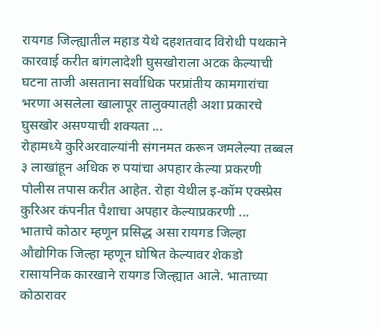रायगड जिल्ह्यातील महाड येथे दहशतवाद विरोधी पथकाने कारवाई करीत बांगलादेशी घुसखोराला अटक केल्याची घटना ताजी असताना सर्वाधिक परप्रांतीय कामगारांचा भरणा असलेला खालापूर तालुक्यातही अशा प्रकारचे घुसखोर असण्याची शक्यता ...
रोहामध्ये कुरिअरवाल्यांनी संगनमत करून जमलेल्या तब्बल ३ लाखांहून अधिक रु पयांचा अपहार केल्या प्रकरणी पोलीस तपास करीत आहेत. रोहा येथील इ-कॉम एक्स्प्रेस कुरिअर कंपनीत पैशाचा अपहार केल्याप्रकरणी ...
भाताचे कोठार म्हणून प्रसिद्ध असा रायगड जिल्हा औद्योगिक जिल्हा म्हणून घोषित केल्यावर शेकडो रासायनिक कारखाने रायगड जिल्ह्यात आले. भाताच्या कोठारावर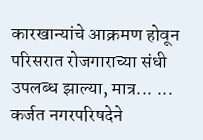कारखान्यांचे आक्रमण होवून परिसरात रोजगाराच्या संधी उपलब्ध झाल्या, मात्र... ...
कर्जत नगरपरिषदेने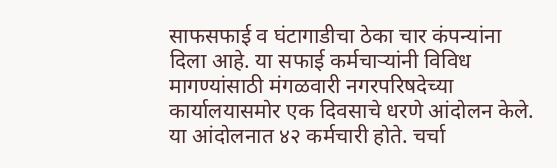साफसफाई व घंटागाडीचा ठेका चार कंपन्यांना दिला आहे. या सफाई कर्मचाऱ्यांनी विविध मागण्यांसाठी मंगळवारी नगरपरिषदेच्या कार्यालयासमोर एक दिवसाचे धरणे आंदोलन केले. या आंदोलनात ४२ कर्मचारी होते. चर्चा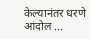केल्यानंतर धरणे आंदोल ...